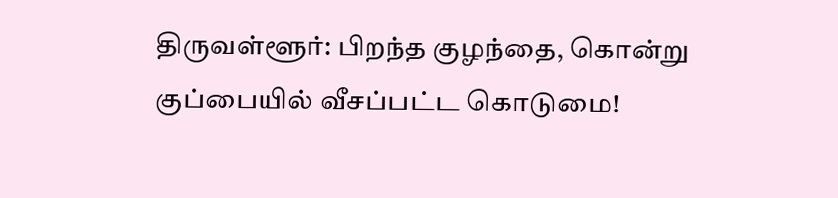திருவள்ளூர்: பிறந்த குழந்தை, கொன்று குப்பையில் வீசப்பட்ட கொடுமை!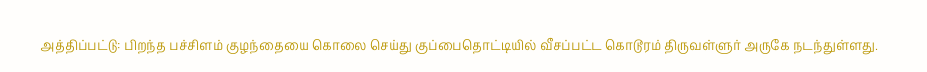அத்திப்பட்டு: பிறந்த பச்சிளம் குழந்தையை கொலை செய்து குப்பைதொட்டியில் வீசப்பட்ட கொடூரம் திருவள்ளுர் அருகே நடந்துள்ளது.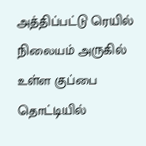அத்திப்பட்டு ரெயில் நிலையம் அருகில் உள்ள குப்பை தொட்டியில்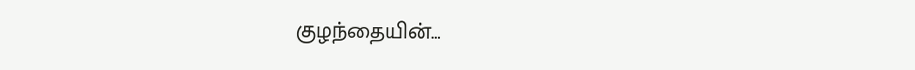குழந்தையின்…